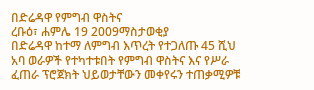በድሬዳዋ የምግብ ዋስትና
ረቡዕ፣ ሐምሌ 19 2009ማስታወቂያ
በድሬዳዋ ከተማ ለምግብ እጥረት የተጋለጡ 45 ሺህ አባ ወራዎች የተካተቱበት የምግብ ዋስትና እና የሥራ ፈጠራ ፕሮጀክት ህይወታቸውን መቀየሩን ተጠቃሚዎቹ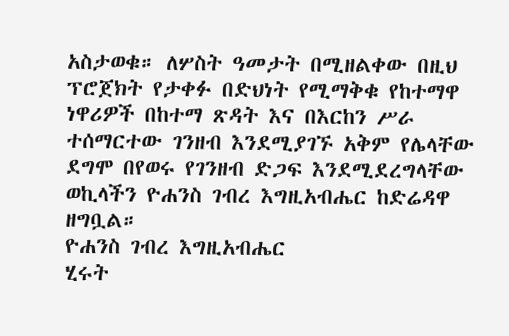አስታወቁ። ለሦስት ዓመታት በሚዘልቀው በዚህ ፕሮጀክት የታቀፉ በድህነት የሚማቅቁ የከተማዋ ነዋሪዎች በከተማ ጽዳት እና በእርከን ሥራ ተሰማርተው ገንዘብ እንደሚያገኙ አቅም የሌላቸው ደግሞ በየወሩ የገንዘብ ድጋፍ እንደሚደረግላቸው ወኪላችን ዮሐንስ ገብረ እግዚአብሔር ከድሬዳዋ ዘግቧል።
ዮሐንስ ገብረ እግዚአብሔር
ሂሩት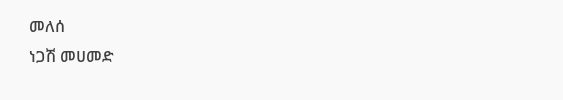መለሰ
ነጋሽ መሀመድ